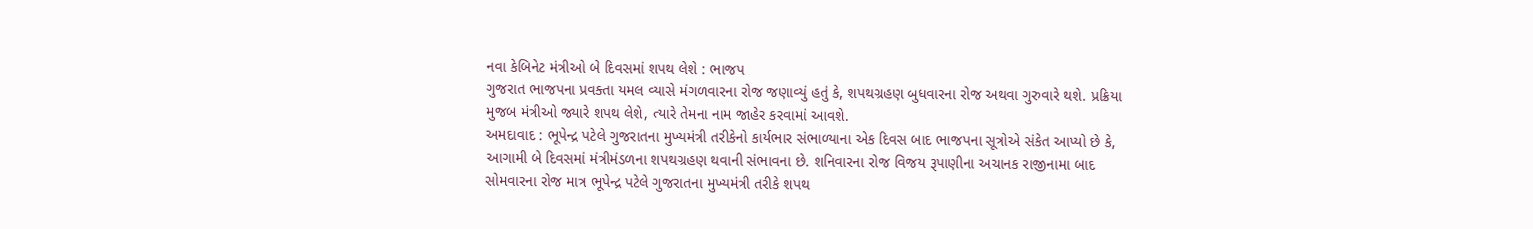નવા કેબિનેટ મંત્રીઓ બે દિવસમાં શપથ લેશે : ભાજપ
ગુજરાત ભાજપના પ્રવક્તા યમલ વ્યાસે મંગળવારના રોજ જણાવ્યું હતું કે, શપથગ્રહણ બુધવારના રોજ અથવા ગુરુવારે થશે. પ્રક્રિયા મુજબ મંત્રીઓ જ્યારે શપથ લેશે, ત્યારે તેમના નામ જાહેર કરવામાં આવશે.
અમદાવાદ : ભૂપેન્દ્ર પટેલે ગુજરાતના મુખ્યમંત્રી તરીકેનો કાર્યભાર સંભાળ્યાના એક દિવસ બાદ ભાજપના સૂત્રોએ સંકેત આપ્યો છે કે, આગામી બે દિવસમાં મંત્રીમંડળના શપથગ્રહણ થવાની સંભાવના છે. શનિવારના રોજ વિજય રૂપાણીના અચાનક રાજીનામા બાદ સોમવારના રોજ માત્ર ભૂપેન્દ્ર પટેલે ગુજરાતના મુખ્યમંત્રી તરીકે શપથ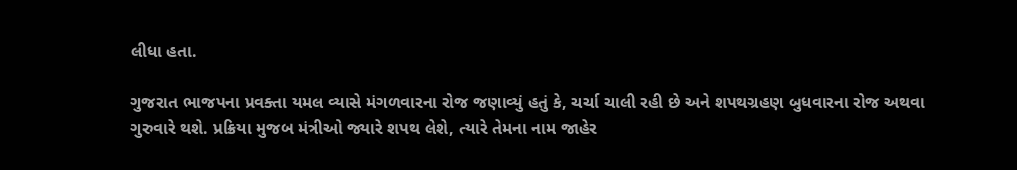લીધા હતા.

ગુજરાત ભાજપના પ્રવક્તા યમલ વ્યાસે મંગળવારના રોજ જણાવ્યું હતું કે, ચર્ચા ચાલી રહી છે અને શપથગ્રહણ બુધવારના રોજ અથવા ગુરુવારે થશે. પ્રક્રિયા મુજબ મંત્રીઓ જ્યારે શપથ લેશે, ત્યારે તેમના નામ જાહેર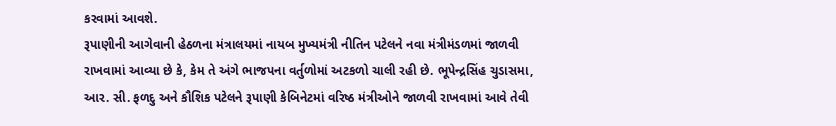કરવામાં આવશે.
રૂપાણીની આગેવાની હેઠળના મંત્રાલયમાં નાયબ મુખ્યમંત્રી નીતિન પટેલને નવા મંત્રીમંડળમાં જાળવી રાખવામાં આવ્યા છે કે, કેમ તે અંગે ભાજપના વર્તુળોમાં અટકળો ચાલી રહી છે. ભૂપેન્દ્રસિંહ ચુડાસમા, આર. સી. ફળદુ અને કૌશિક પટેલને રૂપાણી કેબિનેટમાં વરિષ્ઠ મંત્રીઓને જાળવી રાખવામાં આવે તેવી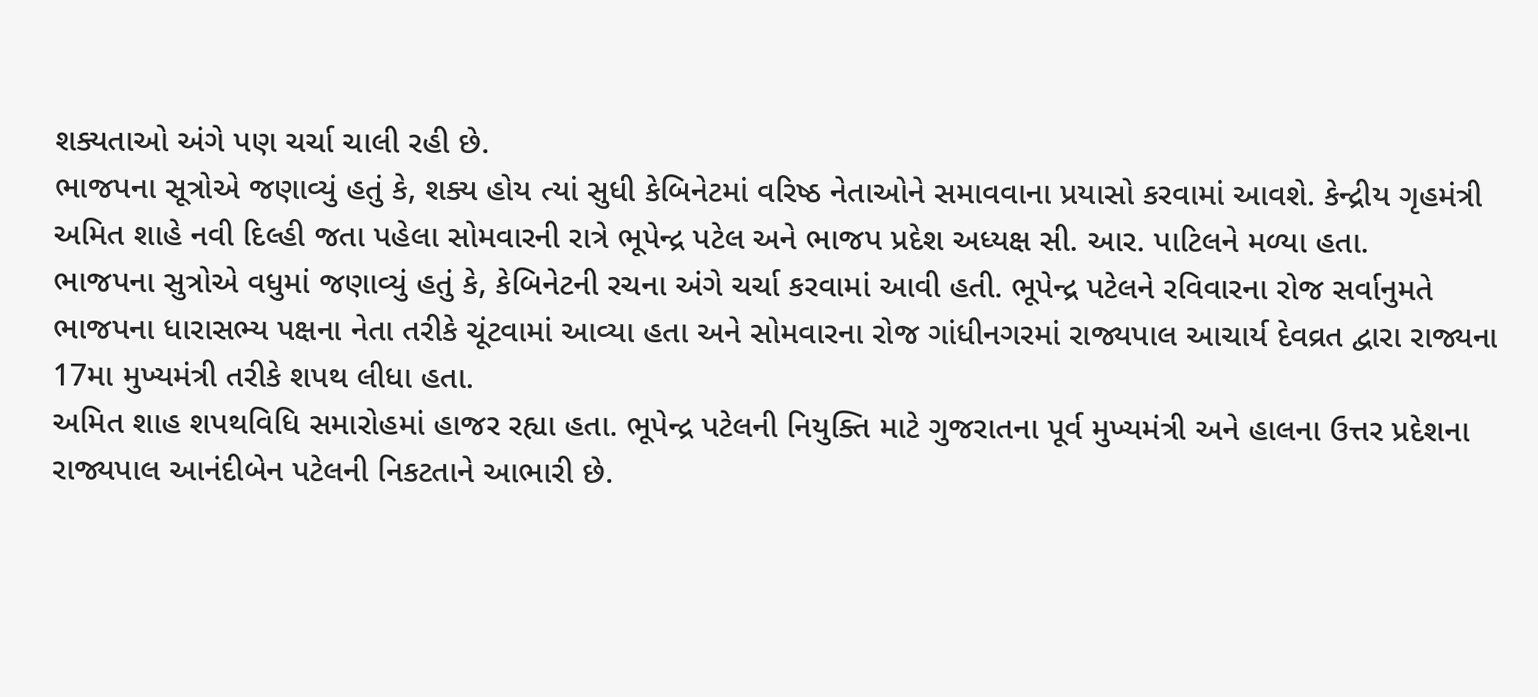શક્યતાઓ અંગે પણ ચર્ચા ચાલી રહી છે.
ભાજપના સૂત્રોએ જણાવ્યું હતું કે, શક્ય હોય ત્યાં સુધી કેબિનેટમાં વરિષ્ઠ નેતાઓને સમાવવાના પ્રયાસો કરવામાં આવશે. કેન્દ્રીય ગૃહમંત્રી અમિત શાહે નવી દિલ્હી જતા પહેલા સોમવારની રાત્રે ભૂપેન્દ્ર પટેલ અને ભાજપ પ્રદેશ અધ્યક્ષ સી. આર. પાટિલને મળ્યા હતા.
ભાજપના સુત્રોએ વધુમાં જણાવ્યું હતું કે, કેબિનેટની રચના અંગે ચર્ચા કરવામાં આવી હતી. ભૂપેન્દ્ર પટેલને રવિવારના રોજ સર્વાનુમતે ભાજપના ધારાસભ્ય પક્ષના નેતા તરીકે ચૂંટવામાં આવ્યા હતા અને સોમવારના રોજ ગાંધીનગરમાં રાજ્યપાલ આચાર્ય દેવવ્રત દ્વારા રાજ્યના 17મા મુખ્યમંત્રી તરીકે શપથ લીધા હતા.
અમિત શાહ શપથવિધિ સમારોહમાં હાજર રહ્યા હતા. ભૂપેન્દ્ર પટેલની નિયુક્તિ માટે ગુજરાતના પૂર્વ મુખ્યમંત્રી અને હાલના ઉત્તર પ્રદેશના રાજ્યપાલ આનંદીબેન પટેલની નિકટતાને આભારી છે.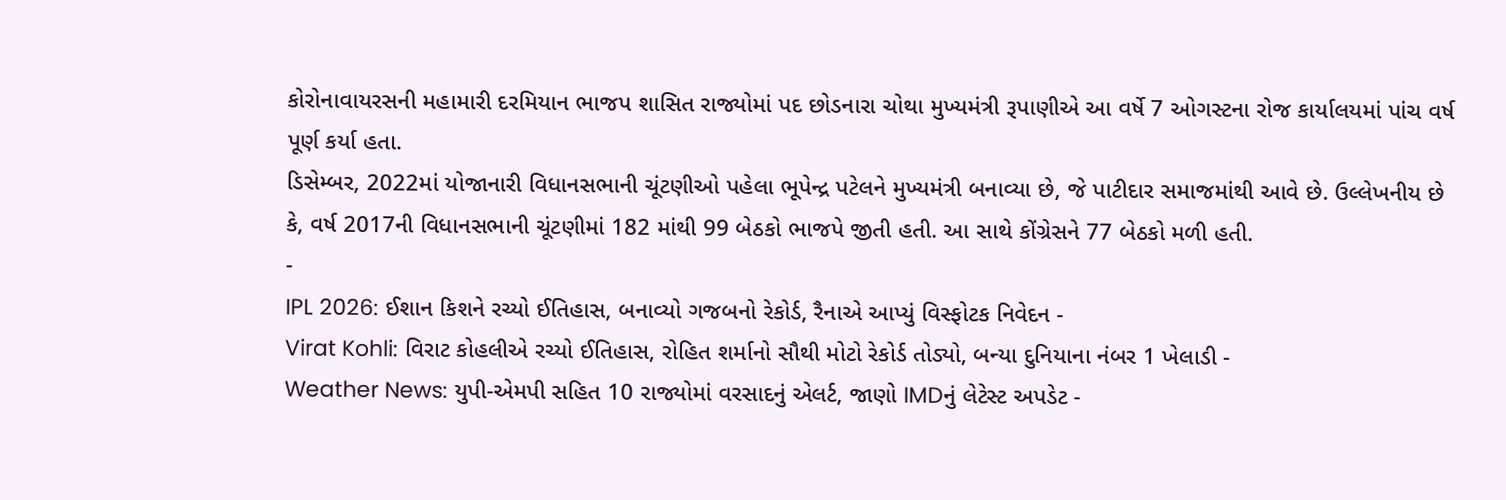કોરોનાવાયરસની મહામારી દરમિયાન ભાજપ શાસિત રાજ્યોમાં પદ છોડનારા ચોથા મુખ્યમંત્રી રૂપાણીએ આ વર્ષે 7 ઓગસ્ટના રોજ કાર્યાલયમાં પાંચ વર્ષ પૂર્ણ કર્યા હતા.
ડિસેમ્બર, 2022માં યોજાનારી વિધાનસભાની ચૂંટણીઓ પહેલા ભૂપેન્દ્ર પટેલને મુખ્યમંત્રી બનાવ્યા છે, જે પાટીદાર સમાજમાંથી આવે છે. ઉલ્લેખનીય છે કે, વર્ષ 2017ની વિધાનસભાની ચૂંટણીમાં 182 માંથી 99 બેઠકો ભાજપે જીતી હતી. આ સાથે કોંગ્રેસને 77 બેઠકો મળી હતી.
-
IPL 2026: ઈશાન કિશને રચ્યો ઈતિહાસ, બનાવ્યો ગજબનો રેકોર્ડ, રૈનાએ આપ્યું વિસ્ફોટક નિવેદન -
Virat Kohli: વિરાટ કોહલીએ રચ્યો ઈતિહાસ, રોહિત શર્માનો સૌથી મોટો રેકોર્ડ તોડ્યો, બન્યા દુનિયાના નંબર 1 ખેલાડી -
Weather News: યુપી-એમપી સહિત 10 રાજ્યોમાં વરસાદનું એલર્ટ, જાણો IMDનું લેટેસ્ટ અપડેટ -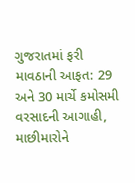ગુજરાતમાં ફરી માવઠાની આફત: 29 અને 30 માર્ચે કમોસમી વરસાદની આગાહી, માછીમારોને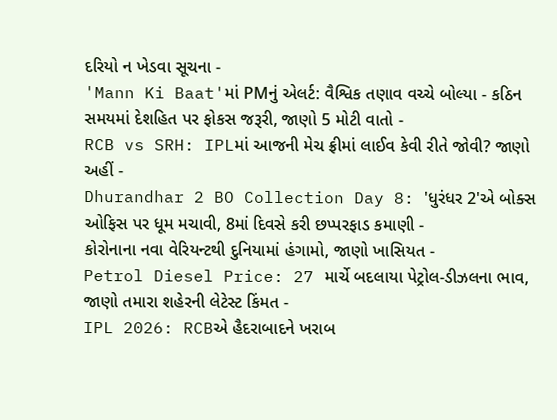દરિયો ન ખેડવા સૂચના -
'Mann Ki Baat'માં PMનું એલર્ટ: વૈશ્વિક તણાવ વચ્ચે બોલ્યા - કઠિન સમયમાં દેશહિત પર ફોકસ જરૂરી, જાણો 5 મોટી વાતો -
RCB vs SRH: IPLમાં આજની મેચ ફ્રીમાં લાઈવ કેવી રીતે જોવી? જાણો અહીં -
Dhurandhar 2 BO Collection Day 8: 'ધુરંધર 2'એ બોક્સ ઓફિસ પર ધૂમ મચાવી, 8માં દિવસે કરી છપ્પરફાડ કમાણી -
કોરોનાના નવા વેરિયન્ટથી દુનિયામાં હંગામો, જાણો ખાસિયત -
Petrol Diesel Price: 27 માર્ચે બદલાયા પેટ્રોલ-ડીઝલના ભાવ, જાણો તમારા શહેરની લેટેસ્ટ કિંમત -
IPL 2026: RCBએ હૈદરાબાદને ખરાબ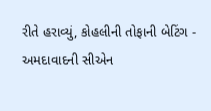રીતે હરાવ્યું, કોહલીની તોફાની બેટિંગ -
અમદાવાદની સીએન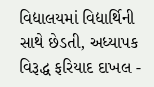વિદ્યાલયમાં વિદ્યાર્થિની સાથે છેડતી, અધ્યાપક વિરૂદ્ધ ફરિયાદ દાખલ -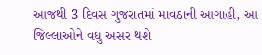આજથી 3 દિવસ ગુજરાતમાં માવઠાની આગાહી, આ જિલ્લાઓને વધુ અસર થશે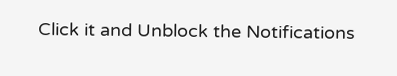Click it and Unblock the Notifications